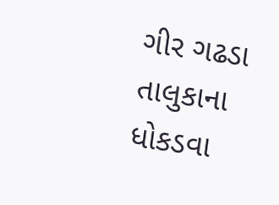ગીર ગઢડા તાલુકાના ધોકડવા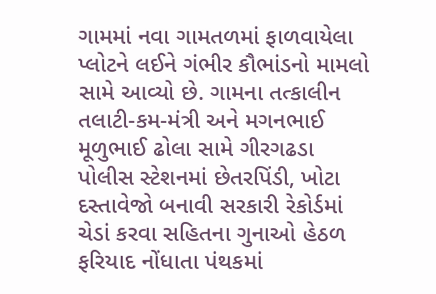ગામમાં નવા ગામતળમાં ફાળવાયેલા પ્લોટને લઈને ગંભીર કૌભાંડનો મામલો સામે આવ્યો છે. ગામના તત્કાલીન તલાટી-કમ-મંત્રી અને મગનભાઈ મૂળુભાઈ ઢોલા સામે ગીરગઢડા પોલીસ સ્ટેશનમાં છેતરપિંડી, ખોટા દસ્તાવેજો બનાવી સરકારી રેકોર્ડમાં ચેડાં કરવા સહિતના ગુનાઓ હેઠળ ફરિયાદ નોંધાતા પંથકમાં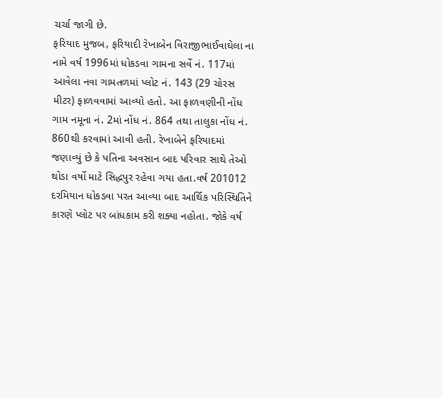ચર્ચા જાગી છે.
ફરિયાદ મુજબ, ફરિયાદી રેખાબેન વિરાજીભાઈવાઘેલા ના નામે વર્ષ 1996માં ધોકડવા ગામના સર્વે નં. 117માં આવેલા નવા ગામતળમાં પ્લોટ નં. 143 (29 ચોરસ મીટર) ફાળવવામાં આવ્યો હતો. આ ફાળવણીની નોંધ ગામ નમૂના નં. 2માં નોંધ નં. 864 તથા તાલુકા નોંધ નં. 860થી કરવામાં આવી હતી. રેખાબેને ફરિયાદમાં જણાવ્યું છે કે પતિના અવસાન બાદ પરિવાર સાથે તેઓ થોડા વર્ષો માટે સિદ્ધપુર રહેવા ગયા હતા.વર્ષ 201012 દરમિયાન ધોકડવા પરત આવ્યા બાદ આર્થિક પરિસ્થિતિને કારણે પ્લોટ પર બાંધકામ કરી શક્યા નહોતા. જોકે વર્ષ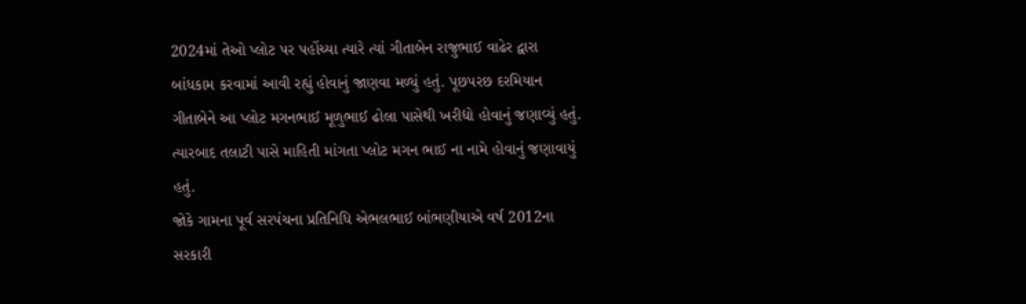2024માં તેઓ પ્લોટ પર પહોંચ્યા ત્યારે ત્યાં ગીતાબેન રાજુભાઈ વાઢેર દ્વારા બાંધકામ કરવામાં આવી રહ્યું હોવાનું જાણવા મળ્યું હતું. પૂછપરછ દરમિયાન ગીતાબેને આ પ્લોટ મગનભાઈ મૂળુભાઈ ઢોલા પાસેથી ખરીદ્યો હોવાનું જણાવ્યું હતું. ત્યારબાદ તલાટી પાસે માહિતી માંગતા પ્લોટ મગન ભાઈ ના નામે હોવાનું જણાવાયું હતું.
જોકે ગામના પૂર્વ સરપંચના પ્રતિનિધિ એભલભાઈ બાંભણીયાએ વર્ષ 2012ના સરકારી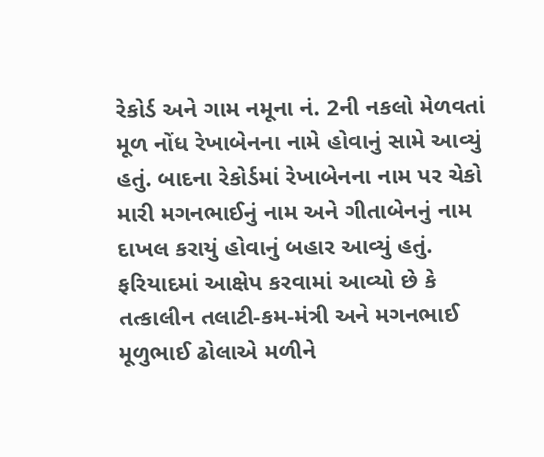રેકોર્ડ અને ગામ નમૂના નં. 2ની નકલો મેળવતાં મૂળ નોંધ રેખાબેનના નામે હોવાનું સામે આવ્યું હતું. બાદના રેકોર્ડમાં રેખાબેનના નામ પર ચેકો મારી મગનભાઈનું નામ અને ગીતાબેનનું નામ દાખલ કરાયું હોવાનું બહાર આવ્યું હતું. ફરિયાદમાં આક્ષેપ કરવામાં આવ્યો છે કે તત્કાલીન તલાટી-કમ-મંત્રી અને મગનભાઈ મૂળુભાઈ ઢોલાએ મળીને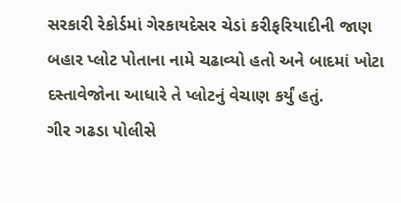સરકારી રેકોર્ડમાં ગેરકાયદેસર ચેડાં કરીફરિયાદીની જાણ બહાર પ્લોટ પોતાના નામે ચઢાવ્યો હતો અને બાદમાં ખોટા દસ્તાવેજોના આધારે તે પ્લોટનું વેચાણ કર્યું હતું.
ગીર ગઢડા પોલીસે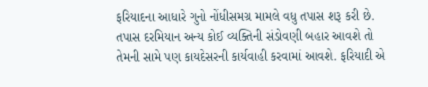ફરિયાદના આધારે ગુનો નોંધીસમગ્ર મામલે વધુ તપાસ શરૂ કરી છે. તપાસ દરમિયાન અન્ય કોઈ વ્યક્તિની સંડોવણી બહાર આવશે તો તેમની સામે પણ કાયદેસરની કાર્યવાહી કરવામાં આવશે. ફરિયાદી એ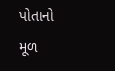પોતાનો મૂળ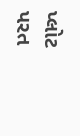પ્લોટ પરત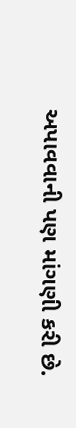અપાવવાની પણ માંગણી કરી છે.